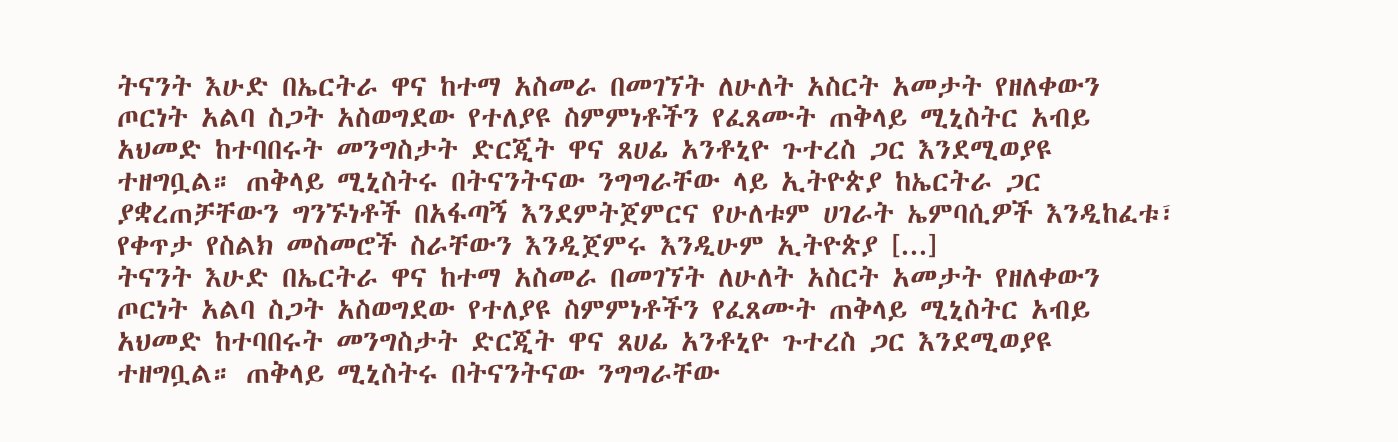ትናንት እሁድ በኤርትራ ዋና ከተማ አስመራ በመገኘት ለሁለት አስርት አመታት የዘለቀውን ጦርነት አልባ ስጋት አስወግደው የተለያዩ ስምምነቶችን የፈጸሙት ጠቅላይ ሚኒስትር አብይ አህመድ ከተባበሩት መንግስታት ድርጂት ዋና ጸሀፊ አንቶኒዮ ጉተረስ ጋር እንደሚወያዩ ተዘግቧል። ጠቅላይ ሚኒስትሩ በትናንትናው ንግግራቸው ላይ ኢትዮጵያ ከኤርትራ ጋር ያቋረጠቻቸውን ግንኙነቶች በአፋጣኝ እንደምትጀምርና የሁለቱም ሀገራት ኤምባሲዎች እንዲከፈቱ፣ የቀጥታ የስልክ መስመሮች ስራቸውን እንዲጀምሩ እንዲሁም ኢትዮጵያ [...]
ትናንት እሁድ በኤርትራ ዋና ከተማ አስመራ በመገኘት ለሁለት አስርት አመታት የዘለቀውን ጦርነት አልባ ስጋት አስወግደው የተለያዩ ስምምነቶችን የፈጸሙት ጠቅላይ ሚኒስትር አብይ አህመድ ከተባበሩት መንግስታት ድርጂት ዋና ጸሀፊ አንቶኒዮ ጉተረስ ጋር እንደሚወያዩ ተዘግቧል። ጠቅላይ ሚኒስትሩ በትናንትናው ንግግራቸው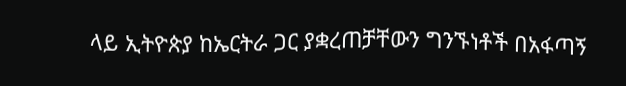ላይ ኢትዮጵያ ከኤርትራ ጋር ያቋረጠቻቸውን ግንኙነቶች በአፋጣኝ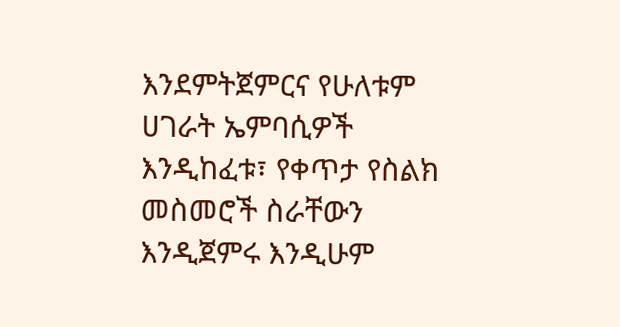እንደምትጀምርና የሁለቱም ሀገራት ኤምባሲዎች እንዲከፈቱ፣ የቀጥታ የስልክ መስመሮች ስራቸውን እንዲጀምሩ እንዲሁም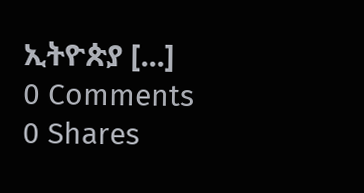ኢትዮጵያ [...]
0 Comments
0 Shares